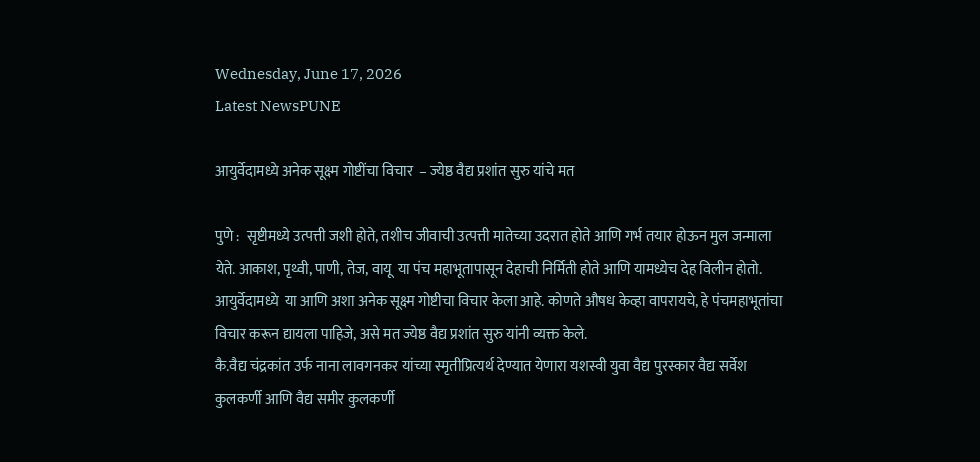Wednesday, June 17, 2026
Latest NewsPUNE

आयुर्वेदामध्ये अनेक सूक्ष्म गोष्टींचा विचार  – ज्येष्ठ वैद्य प्रशांत सुरु यांचे मत

पुणे :  सृष्टीमध्ये उत्पत्ती जशी होते, तशीच जीवाची उत्पत्ती मातेच्या उदरात होते आणि गर्भ तयार होऊन मुल जन्माला येते. आकाश, पृथ्वी, पाणी, तेज, वायू  या पंच महाभूतापासून देहाची निर्मिती होते आणि यामध्येच देह विलीन होतो. आयुर्वेदामध्ये  या आणि अशा अनेक सूक्ष्म गोष्टीचा विचार केला आहे. कोणते औषध केव्हा वापरायचे, हे पंचमहाभूतांचा विचार करून द्यायला पाहिजे, असे मत ज्येष्ठ वैद्य प्रशांत सुरु यांनी व्यक्त केले.
कै.वैद्य चंद्रकांत उर्फ नाना लावगनकर यांच्या स्मृतीप्रित्यर्थ देण्यात येणारा यशस्वी युवा वैद्य पुरस्कार वैद्य सर्वेश कुलकर्णी आणि वैद्य समीर कुलकर्णी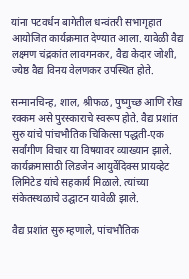यांना पटवर्धन बागेतील धन्वंतरी सभागृहात आयोजित कार्यक्रमात देण्यात आला. यावेळी वैद्य लक्ष्मण चंद्रकांत लावगनकर, वैद्य केदार जोशी, ज्येष्ठ वैद्य विनय वेलणकर उपस्थित होते.

सन्मानचिन्ह, शाल, श्रीफळ, पुष्गुच्छ आणि रोख रक्कम असे पुरस्काराचे स्वरूप होते. वैद्य प्रशांत सुरु यांचे पांचभौतिक चिकित्सा पद्धती-एक सर्वांगीण विचार या विषयावर व्याख्यान झाले. कार्यक्रमासाठी लिडजेन आयुर्वेदिक्स प्रायव्हेट लिमिटेड यांचे सहकार्य मिळाले. त्यांच्या संकेतस्थळाचे उद्घाटन यावेळी झाले.

वैद्य प्रशांत सुरु म्हणाले, पांचभौतिक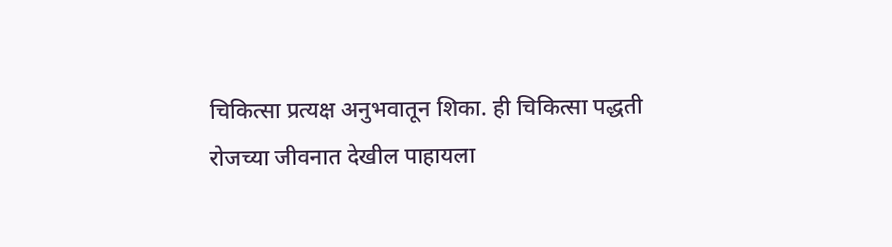चिकित्सा प्रत्यक्ष अनुभवातून शिका. ही चिकित्सा पद्धती रोजच्या जीवनात देखील पाहायला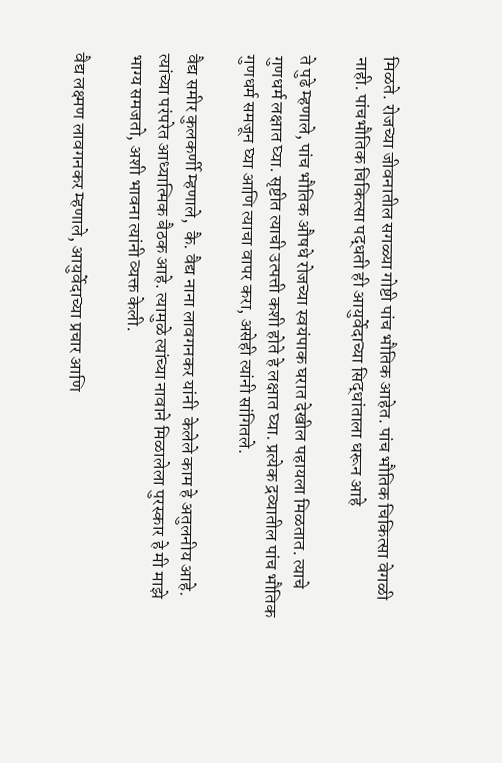मिळते. रोजच्या जीवनातील सगळ्या गोष्टी पांच भौतिक आहेत. पांच भौतिक चिकित्सा वेगळी नाही. पांचभौतिक चिकित्सा पद्धती ही आयुर्वेदाच्या सिद्धांताला धरून आहे

ते पुढे म्हणाले, पांच भौतिक औषधे रोजच्या स्वयंपाक घरात देखील पहायला मिळतात. त्याचे गुणधर्म लक्षात घ्या. सृष्टीत त्याची उत्पत्ती कशी होते हे लक्षात घ्या. प्रत्येक द्रव्यातील पांच भौतिक गुणधर्म समजून घ्या आणि त्याचा वापर करा, असेही त्यांनी सांगितले.

वैद्य समीर कुलकर्णी म्हणाले,  कै. वैद्य नाना लावगनकर यांनी  केलेले काम हे अतुलनीय आहे. त्यांच्या परंपरेत आध्यात्मिक बैठक आहे. त्यामुळे त्यांच्या नावाने मिळालेला पुरस्कार हे मी माझे भाग्य समजतो, अशी भावना त्यांनी व्यक्त केली.

वैद्य लक्ष्मण लावगनकर म्हणाले, आयुर्वेदाच्या प्रचार आणि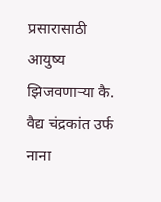प्रसारासाठी  आयुष्य झिजवणाऱ्या कै. वैद्य चंद्रकांत उर्फ नाना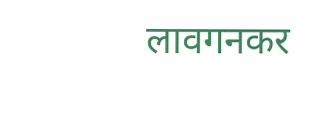लावगनकर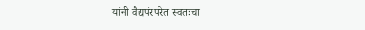यांनी वैद्यपंरपरेत स्वतःचा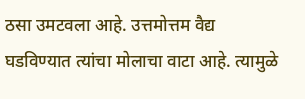ठसा उमटवला आहे. उत्तमोत्तम वैद्य घडविण्यात त्यांचा मोलाचा वाटा आहे. त्यामुळे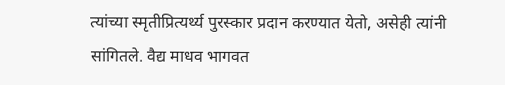त्यांच्या स्मृतीप्रित्यर्थ्य पुरस्कार प्रदान करण्यात येतो, असेही त्यांनी सांगितले. वैद्य माधव भागवत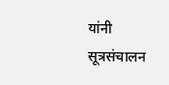यांनी सूत्रसंचालन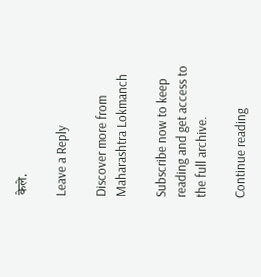केले.

Leave a Reply

Discover more from Maharashtra Lokmanch

Subscribe now to keep reading and get access to the full archive.

Continue reading